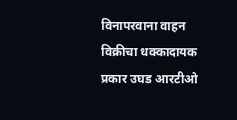विनापरवाना वाहन विक्रीचा धक्कादायक प्रकार उघड आरटीओ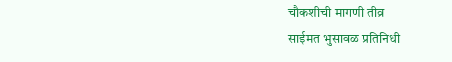चौकशीची मागणी तीव्र
साईमत भुसावळ प्रतिनिधी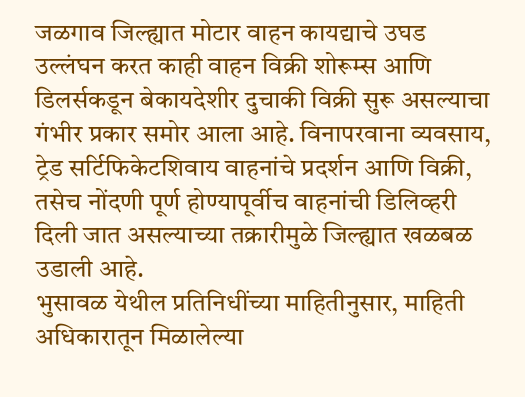जळगाव जिल्ह्यात मोटार वाहन कायद्याचे उघड उल्लंघन करत काही वाहन विक्री शोरूम्स आणि डिलर्सकडून बेकायदेशीर दुचाकी विक्री सुरू असल्याचा गंभीर प्रकार समोर आला आहे. विनापरवाना व्यवसाय, ट्रेड सर्टिफिकेटशिवाय वाहनांचे प्रदर्शन आणि विक्री, तसेच नोंदणी पूर्ण होण्यापूर्वीच वाहनांची डिलिव्हरी दिली जात असल्याच्या तक्रारीमुळे जिल्ह्यात खळबळ उडाली आहे.
भुसावळ येथील प्रतिनिधींच्या माहितीनुसार, माहिती अधिकारातून मिळालेल्या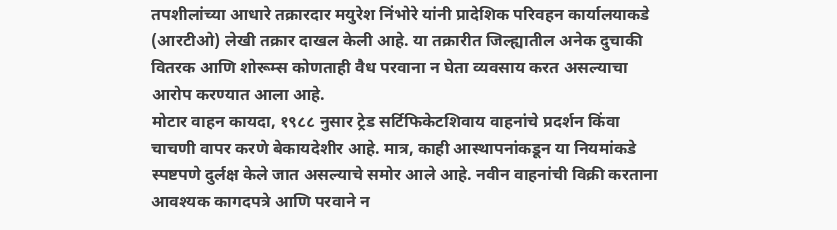तपशीलांच्या आधारे तक्रारदार मयुरेश निंभोरे यांनी प्रादेशिक परिवहन कार्यालयाकडे (आरटीओ) लेखी तक्रार दाखल केली आहे. या तक्रारीत जिल्ह्यातील अनेक दुचाकी वितरक आणि शोरूम्स कोणताही वैध परवाना न घेता व्यवसाय करत असल्याचा आरोप करण्यात आला आहे.
मोटार वाहन कायदा, १९८८ नुसार ट्रेड सर्टिफिकेटशिवाय वाहनांचे प्रदर्शन किंवा चाचणी वापर करणे बेकायदेशीर आहे. मात्र, काही आस्थापनांकडून या नियमांकडे स्पष्टपणे दुर्लक्ष केले जात असल्याचे समोर आले आहे. नवीन वाहनांची विक्री करताना आवश्यक कागदपत्रे आणि परवाने न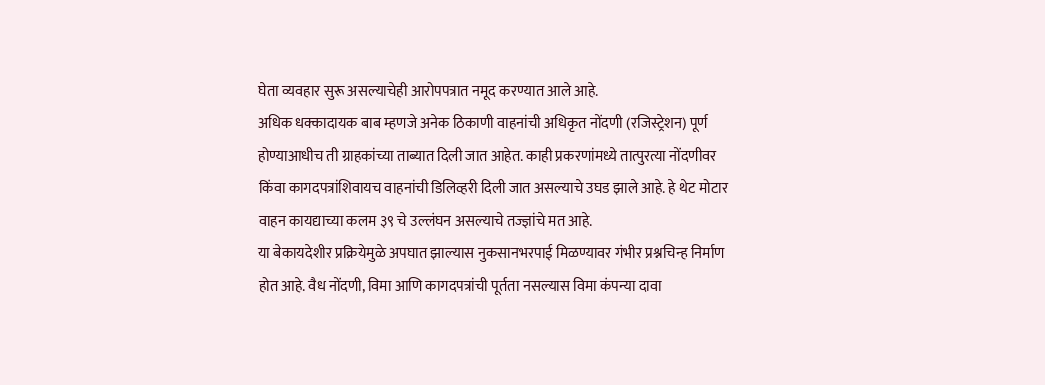घेता व्यवहार सुरू असल्याचेही आरोपपत्रात नमूद करण्यात आले आहे.
अधिक धक्कादायक बाब म्हणजे अनेक ठिकाणी वाहनांची अधिकृत नोंदणी (रजिस्ट्रेशन) पूर्ण होण्याआधीच ती ग्राहकांच्या ताब्यात दिली जात आहेत. काही प्रकरणांमध्ये तात्पुरत्या नोंदणीवर किंवा कागदपत्रांशिवायच वाहनांची डिलिव्हरी दिली जात असल्याचे उघड झाले आहे. हे थेट मोटार वाहन कायद्याच्या कलम ३९ चे उल्लंघन असल्याचे तज्ज्ञांचे मत आहे.
या बेकायदेशीर प्रक्रियेमुळे अपघात झाल्यास नुकसानभरपाई मिळण्यावर गंभीर प्रश्नचिन्ह निर्माण होत आहे. वैध नोंदणी, विमा आणि कागदपत्रांची पूर्तता नसल्यास विमा कंपन्या दावा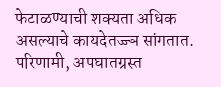फेटाळण्याची शक्यता अधिक असल्याचे कायदेतज्ज्ञ सांगतात. परिणामी, अपघातग्रस्त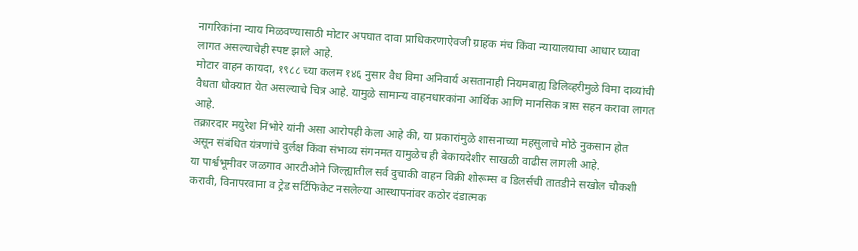नागरिकांना न्याय मिळवण्यासाठी मोटार अपघात दावा प्राधिकरणाऐवजी ग्राहक मंच किंवा न्यायालयाचा आधार घ्यावा लागत असल्याचेही स्पष्ट झाले आहे.
मोटार वाहन कायदा, १९८८ च्या कलम १४६ नुसार वैध विमा अनिवार्य असतानाही नियमबाह्य डिलिव्हरीमुळे विमा दाव्यांची वैधता धोक्यात येत असल्याचे चित्र आहे. यामुळे सामान्य वाहनधारकांना आर्थिक आणि मानसिक त्रास सहन करावा लागत आहे.
तक्रारदार मयुरेश निंभोरे यांनी असा आरोपही केला आहे की, या प्रकारांमुळे शासनाच्या महसुलाचे मोठे नुकसान होत असून संबंधित यंत्रणांचे दुर्लक्ष किंवा संभाव्य संगनमत यामुळेच ही बेकायदेशीर साखळी वाढीस लागली आहे.
या पार्श्वभूमीवर जळगाव आरटीओने जिल्ह्यातील सर्व दुचाकी वाहन विक्री शोरूम्स व डिलर्सची तातडीने सखोल चौकशी करावी, विनापरवाना व ट्रेड सर्टिफिकेट नसलेल्या आस्थापनांवर कठोर दंडात्मक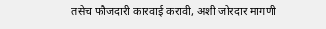तसेच फौजदारी कारवाई करावी, अशी जोरदार मागणी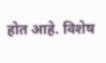होत आहे. विशेष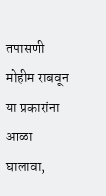तपासणी मोहीम राबवून या प्रकारांना आळा घालावा,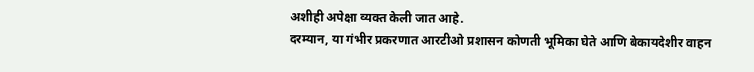अशीही अपेक्षा व्यक्त केली जात आहे.
दरम्यान, या गंभीर प्रकरणात आरटीओ प्रशासन कोणती भूमिका घेते आणि बेकायदेशीर वाहन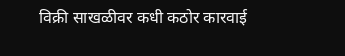विक्री साखळीवर कधी कठोर कारवाई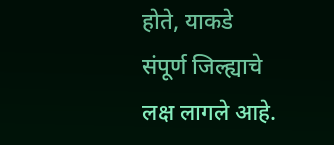होते, याकडे संपूर्ण जिल्ह्याचे लक्ष लागले आहे.